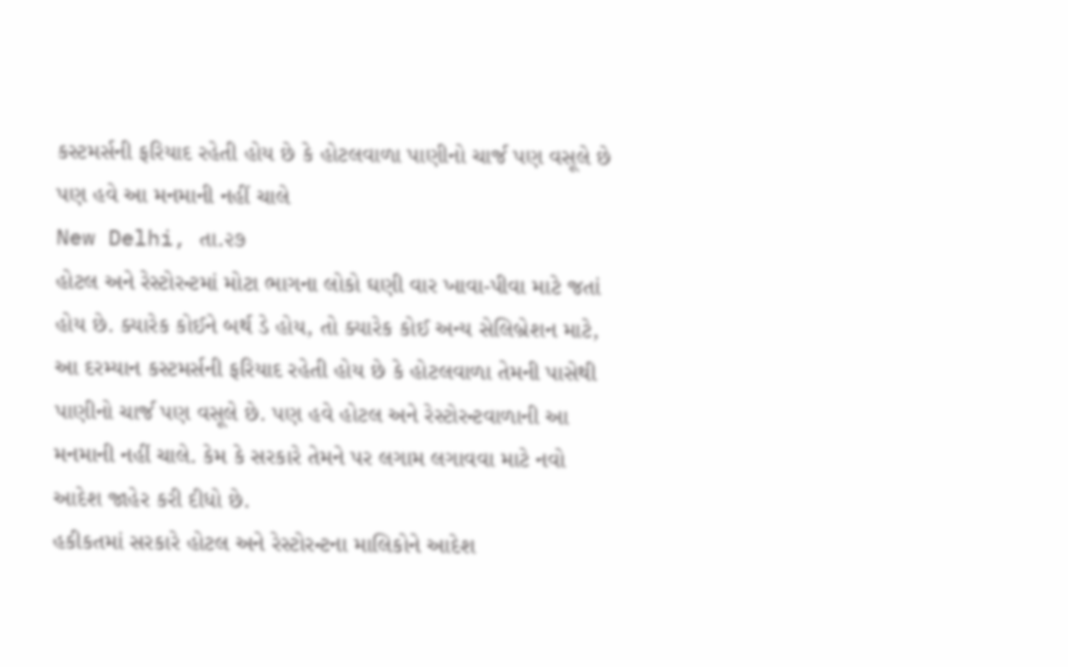કસ્ટમર્સની ફરિયાદ રહેતી હોય છે કે હોટલવાળા પાણીનો ચાર્જ પણ વસૂલે છે પણ હવે આ મનમાની નહીં ચાલે
New Delhi, તા.૨૭
હોટલ અને રેસ્ટોરન્ટમાં મોટા ભાગના લોકો ઘણી વાર ખાવા-પીવા માટે જતાં હોય છે. ક્યારેક કોઈને બર્થ ડે હોય, તો ક્યારેક કોઈ અન્ય સેલિબ્રેશન માટે, આ દરમ્યાન કસ્ટમર્સની ફરિયાદ રહેતી હોય છે કે હોટલવાળા તેમની પાસેથી પાણીનો ચાર્જ પણ વસૂલે છે. પણ હવે હોટલ અને રેસ્ટોરન્ટવાળાની આ મનમાની નહીં ચાલે. કેમ કે સરકારે તેમને પર લગામ લગાવવા માટે નવો આદેશ જાહેર કરી દીધો છે.
હકીકતમાં સરકારે હોટલ અને રેસ્ટોરન્ટના માલિકોને આદેશ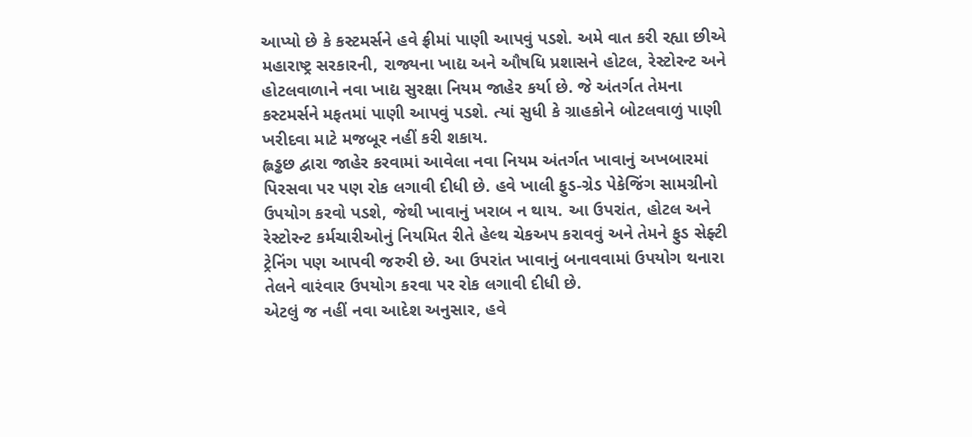આપ્યો છે કે કસ્ટમર્સને હવે ફ્રીમાં પાણી આપવું પડશે. અમે વાત કરી રહ્યા છીએ મહારાષ્ટ્ર સરકારની, રાજ્યના ખાદ્ય અને ઔષધિ પ્રશાસને હોટલ, રેસ્ટોરન્ટ અને હોટલવાળાને નવા ખાદ્ય સુરક્ષા નિયમ જાહેર કર્યા છે. જે અંતર્ગત તેમના કસ્ટમર્સને મફતમાં પાણી આપવું પડશે. ત્યાં સુધી કે ગ્રાહકોને બોટલવાળું પાણી ખરીદવા માટે મજબૂર નહીં કરી શકાય.
હ્લડ્ઢછ દ્વારા જાહેર કરવામાં આવેલા નવા નિયમ અંતર્ગત ખાવાનું અખબારમાં પિરસવા પર પણ રોક લગાવી દીધી છે. હવે ખાલી ફુડ-ગ્રેડ પેકેજિંગ સામગ્રીનો ઉપયોગ કરવો પડશે, જેથી ખાવાનું ખરાબ ન થાય. આ ઉપરાંત, હોટલ અને રેસ્ટોરન્ટ કર્મચારીઓનું નિયમિત રીતે હેલ્થ ચેકઅપ કરાવવું અને તેમને ફુડ સેફ્ટી ટ્રેનિંગ પણ આપવી જરુરી છે. આ ઉપરાંત ખાવાનું બનાવવામાં ઉપયોગ થનારા તેલને વારંવાર ઉપયોગ કરવા પર રોક લગાવી દીધી છે.
એટલું જ નહીં નવા આદેશ અનુસાર, હવે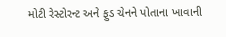મોટી રેસ્ટોરન્ટ અને ફુડ ચેનને પોતાના ખાવાની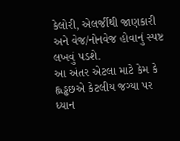કેલોરી, એલર્જીથી જાણકારી અને વેજ/નોનવેજ હોવાનું સ્પષ્ટ લખવું પડશે.
આ અંતર એટલા માટે કેમ કે હ્લડ્ઢછએ કેટલીય જગ્યા પર ધ્યાન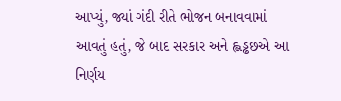આપ્યું, જ્યાં ગંદી રીતે ભોજન બનાવવામાં આવતું હતું, જે બાદ સરકાર અને હ્લડ્ઢછએ આ નિર્ણય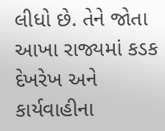લીધો છે. તેને જોતા આખા રાજ્યમાં કડક દેખરેખ અને કાર્યવાહીના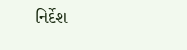નિર્દેશ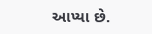આપ્યા છે.